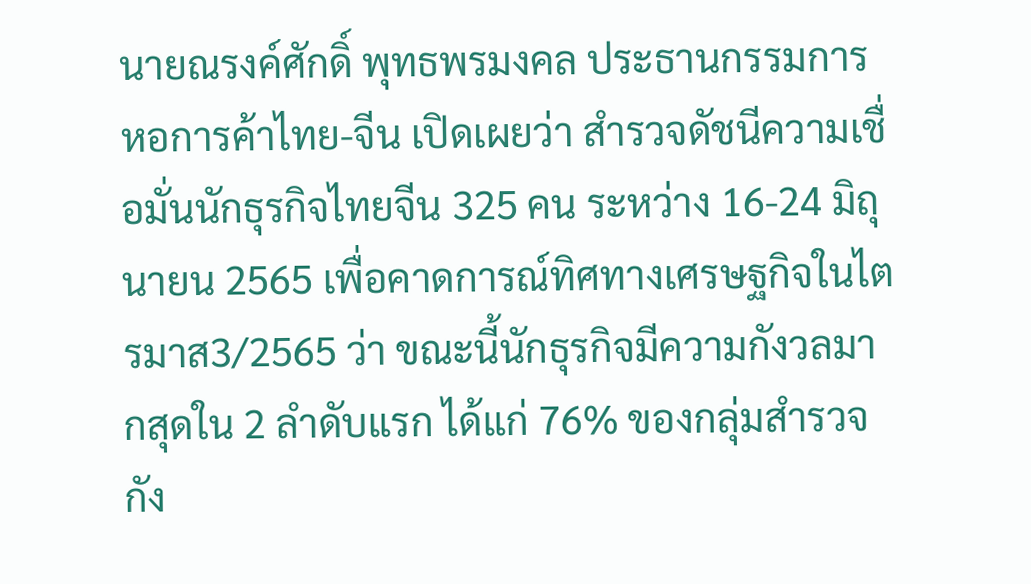นายณรงค์ศักดิ์ พุทธพรมงคล ประธานกรรมการ หอการค้าไทย-จีน เปิดเผยว่า สำรวจดัชนีความเชื่อมั่นนักธุรกิจไทยจีน 325 คน ระหว่าง 16-24 มิถุนายน 2565 เพื่อคาดการณ์ทิศทางเศรษฐกิจในไตรมาส3/2565 ว่า ขณะนี้นักธุรกิจมีความกังวลมากสุดใน 2 ลำดับแรก ได้แก่ 76% ของกลุ่มสำรวจกัง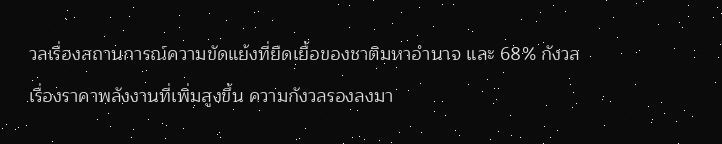วลเรื่องสถานการณ์ความขัดแย้งที่ยืดเยื้อของชาติมหาอำนาจ และ 68% กังวลเรื่องราคาพลังงานที่เพิ่มสูงขึ้น ความกังวลรองลงมา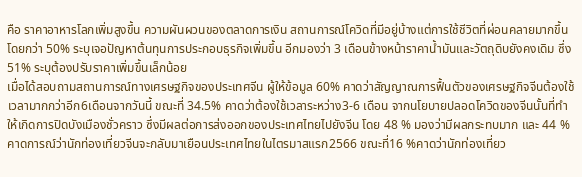คือ ราคาอาหารโลกเพิ่มสูงขึ้น ความผันผวนของตลาดการเงิน สถานการณ์โควิดที่มีอยู่บ้างแต่การใช้ชีวิตที่ผ่อนคลายมากขึ้น โดยกว่า 50% ระบุเจอปัญหาต้นทุนการประกอบธุรกิจเพิ่มขึ้น อีกมองว่า 3 เดือนข้างหน้าราคาน้ำมันและวัตถุดิบยังคงเดิม ซึ่ง 51% ระบุต้องปรับราคาเพิ่มขึ้นเล็กน้อย
เมื่อได้สอบถามสถานการณ์ทางเศรษฐกิจของประเทศจีน ผู้ให้ข้อมูล 60% คาดว่าสัญญาณการฟื้นตัวของเศรษฐกิจจีนต้องใช้เวลามากกว่าอีก6เดือนจากวันนี้ ขณะที่ 34.5% คาดว่าต้องใช้เวลาระหว่าง3-6 เดือน จากนโยบายปลอดโควิดของจีนนั้นที่ทำให้เกิดการปิดบังเมืองชั่วคราว ซึ่งมีผลต่อการส่งออกของประเทศไทยไปยังจีน โดย 48 % มองว่ามีผลกระทบมาก และ 44 % คาดการณ์ว่านักท่องเที่ยวจีนจะกลับมาเยือนประเทศไทยในไตรมาสแรก2566 ขณะที่16 %คาดว่านักท่องเที่ยว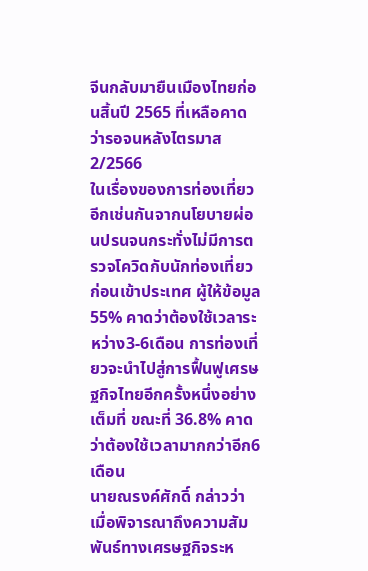จีนกลับมายืนเมืองไทยก่อนสิ้นปี 2565 ที่เหลือคาดว่ารอจนหลังไตรมาส2/2566
ในเรื่องของการท่องเที่ยวอีกเช่นกันจากนโยบายผ่อนปรนจนกระทั่งไม่มีการตรวจโควิดกับนักท่องเที่ยวก่อนเข้าประเทศ ผู้ให้ข้อมูล 55% คาดว่าต้องใช้เวลาระหว่าง3-6เดือน การท่องเที่ยวจะนำไปสู่การฟื้นฟูเศรษฐกิจไทยอีกครั้งหนึ่งอย่างเต็มที่ ขณะที่ 36.8% คาดว่าต้องใช้เวลามากกว่าอีก6เดือน
นายณรงค์ศักดิ์ กล่าวว่า เมื่อพิจารณาถึงความสัมพันธ์ทางเศรษฐกิจระห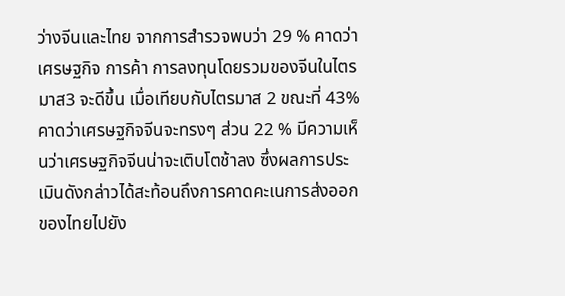ว่างจีนและไทย จากการสำรวจพบว่า 29 % คาดว่าเศรษฐกิจ การค้า การลงทุนโดยรวมของจีนในไตรมาส3 จะดีขึ้น เมื่อเทียบกับไตรมาส 2 ขณะที่ 43% คาดว่าเศรษฐกิจจีนจะทรงๆ ส่วน 22 % มีความเห็นว่าเศรษฐกิจจีนน่าจะเติบโตช้าลง ซึ่งผลการประเมินดังกล่าวได้สะท้อนถึงการคาดคะเนการส่งออกของไทยไปยัง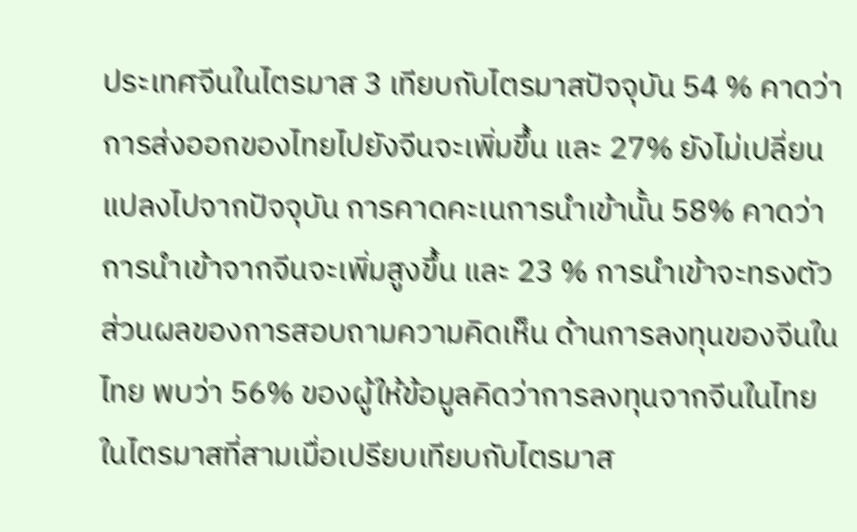ประเทศจีนในไตรมาส 3 เทียบกับไตรมาสปัจจุบัน 54 % คาดว่าการส่งออกของไทยไปยังจีนจะเพิ่มขึ้น และ 27% ยังไม่เปลี่ยนแปลงไปจากปัจจุบัน การคาดคะเนการนำเข้านั้น 58% คาดว่าการนำเข้าจากจีนจะเพิ่มสูงขึ้น และ 23 % การนำเข้าจะทรงตัว ส่วนผลของการสอบถามความคิดเห็น ด้านการลงทุนของจีนในไทย พบว่า 56% ของผู้ให้ข้อมูลคิดว่าการลงทุนจากจีนในไทยในไตรมาสที่สามเมื่อเปรียบเทียบกับไตรมาส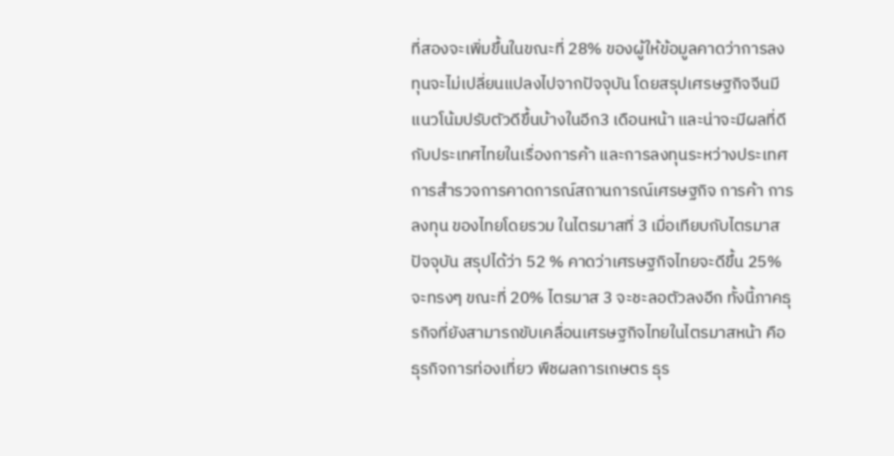ที่สองจะเพิ่มขึ้นในขณะที่ 28% ของผู้ให้ข้อมูลคาดว่าการลงทุนจะไม่เปลี่ยนแปลงไปจากปัจจุบัน โดยสรุปเศรษฐกิจจีนมีแนวโน้มปรับตัวดีขึ้นบ้างในอีก3 เดือนหน้า และน่าจะมีผลที่ดีกับประเทศไทยในเรื่องการค้า และการลงทุนระหว่างประเทศ
การสำรวจการคาดการณ์สถานการณ์เศรษฐกิจ การค้า การลงทุน ของไทยโดยรวม ในไตรมาสที่ 3 เมื่อเทียบกับไตรมาสปัจจุบัน สรุปได้ว่า 52 % คาดว่าเศรษฐกิจไทยจะดีขึ้น 25% จะทรงๆ ขณะที่ 20% ไตรมาส 3 จะชะลอตัวลงอีก ทั้งนี้ภาคธุรกิจที่ยังสามารถขับเคลื่อนเศรษฐกิจไทยในไตรมาสหน้า คือ ธุรกิจการท่องเที่ยว พืชผลการเกษตร ธุร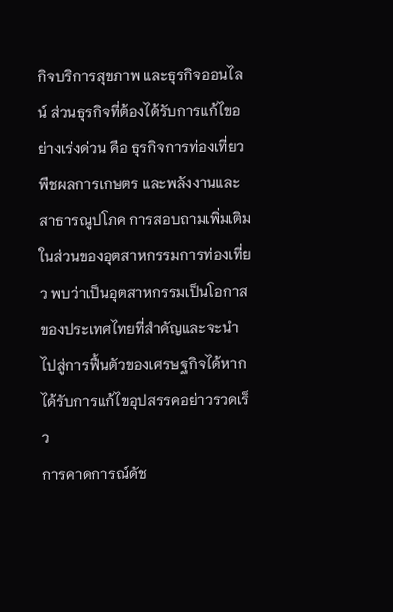กิจบริการสุขภาพ และธุรกิจออนไลน์ ส่วนธุรกิจที่ต้องได้รับการแก้ไขอย่างเร่งด่วน คือ ธุรกิจการท่องเที่ยว พืชผลการเกษตร และพลังงานและสาธารณูปโภค การสอบถามเพิ่มเติมในส่วนของอุตสาหกรรมการท่องเที่ยว พบว่าเป็นอุตสาหกรรมเป็นโอกาสของประเทศไทยที่สำคัญและจะนำไปสู่การฟื้นตัวของเศรษฐกิจได้หากได้รับการแก้ไขอุปสรรคอย่าวรวดเร็ว
การคาดการณ์ดัช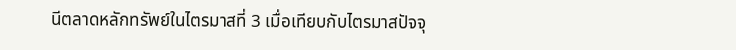นีตลาดหลักทรัพย์ในไตรมาสที่ 3 เมื่อเทียบกับไตรมาสปัจจุ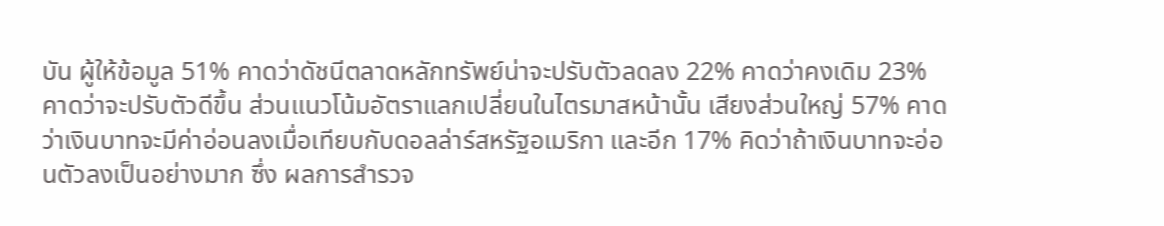บัน ผู้ให้ข้อมูล 51% คาดว่าดัชนีตลาดหลักทรัพย์น่าจะปรับตัวลดลง 22% คาดว่าคงเดิม 23% คาดว่าจะปรับตัวดีขึ้น ส่วนแนวโน้มอัตราแลกเปลี่ยนในไตรมาสหน้านั้น เสียงส่วนใหญ่ 57% คาดว่าเงินบาทจะมีค่าอ่อนลงเมื่อเทียบกับดอลล่าร์สหรัฐอเมริกา และอีก 17% คิดว่าถ้าเงินบาทจะอ่อนตัวลงเป็นอย่างมาก ซึ่ง ผลการสำรวจ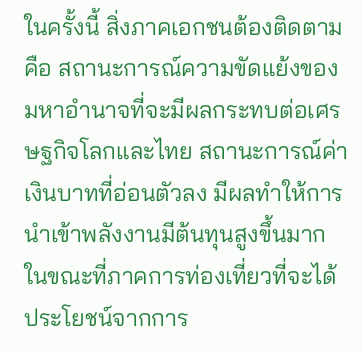ในครั้งนี้ สิ่งภาคเอกชนต้องติดตาม คือ สถานะการณ์ความขัดแย้งของมหาอำนาจที่จะมีผลกระทบต่อเศรษฐกิจโลกและไทย สถานะการณ์ค่าเงินบาทที่อ่อนตัวลง มีผลทำให้การนำเข้าพลังงานมีต้นทุนสูงขึ้นมาก ในขณะที่ภาคการท่องเที่ยวที่จะได้ประโยชน์จากการ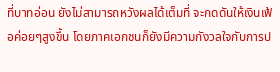ที่บาทอ่อน ยังไม่สามารถหวังผลได้เต็มที่ จะกดดันให้เงินเฟ้อค่อยๆสูงขึ้น โดยภาคเอกชนก็ยังมีความกังวลใจกับการป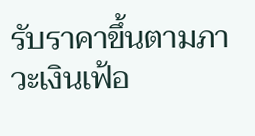รับราคาขึ้นตามภาวะเงินเฟ้อ